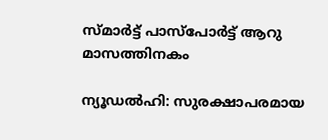സ്മാര്‍ട്ട് പാസ്പോര്‍ട്ട് ആറു മാസത്തിനകം

ന്യൂഡല്‍ഹി: സുരക്ഷാപരമായ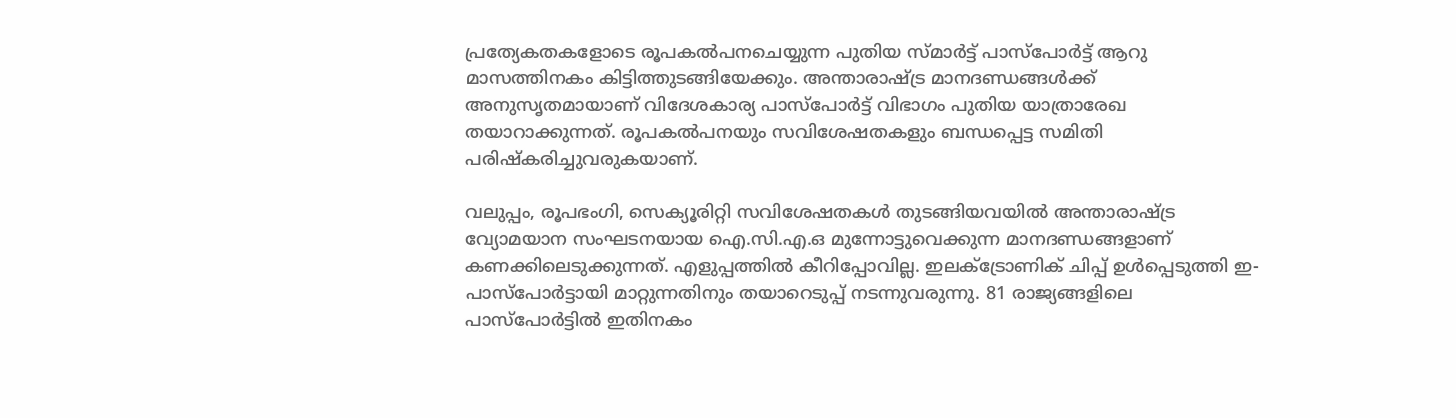പ്രത്യേകതകളോടെ രൂപകല്‍പനചെയ്യുന്ന പുതിയ സ്മാര്‍ട്ട് പാസ്പോര്‍ട്ട് ആറു മാസത്തിനകം കിട്ടിത്തുടങ്ങിയേക്കും. അന്താരാഷ്ട്ര മാനദണ്ഡങ്ങള്‍ക്ക് അനുസൃതമായാണ് വിദേശകാര്യ പാസ്പോര്‍ട്ട് വിഭാഗം പുതിയ യാത്രാരേഖ തയാറാക്കുന്നത്. രൂപകല്‍പനയും സവിശേഷതകളും ബന്ധപ്പെട്ട സമിതി പരിഷ്കരിച്ചുവരുകയാണ്.

വലുപ്പം, രൂപഭംഗി, സെക്യൂരിറ്റി സവിശേഷതകള്‍ തുടങ്ങിയവയില്‍ അന്താരാഷ്ട്ര വ്യോമയാന സംഘടനയായ ഐ.സി.എ.ഒ മുന്നോട്ടുവെക്കുന്ന മാനദണ്ഡങ്ങളാണ് കണക്കിലെടുക്കുന്നത്. എളുപ്പത്തില്‍ കീറിപ്പോവില്ല. ഇലക്ട്രോണിക് ചിപ്പ് ഉള്‍പ്പെടുത്തി ഇ-പാസ്പോര്‍ട്ടായി മാറ്റുന്നതിനും തയാറെടുപ്പ് നടന്നുവരുന്നു. 81 രാജ്യങ്ങളിലെ പാസ്പോര്‍ട്ടില്‍ ഇതിനകം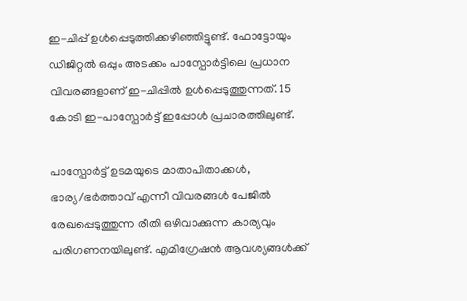ഇ-ചിപ്പ് ഉള്‍പ്പെടുത്തിക്കഴിഞ്ഞിട്ടുണ്ട്. ഫോട്ടോയും ഡിജിറ്റല്‍ ഒപ്പും അടക്കം പാസ്പോര്‍ട്ടിലെ പ്രധാന വിവരങ്ങളാണ് ഇ-ചിപ്പില്‍ ഉള്‍പ്പെടുത്തുന്നത്. 15 കോടി ഇ-പാസ്പോര്‍ട്ട് ഇപ്പോള്‍ പ്രചാരത്തിലുണ്ട്.

പാസ്പോര്‍ട്ട് ഉടമയുടെ മാതാപിതാക്കള്‍, ഭാര്യ/ഭര്‍ത്താവ് എന്നീ വിവരങ്ങള്‍ പേജില്‍ രേഖപ്പെടുത്തുന്ന രീതി ഒഴിവാക്കുന്ന കാര്യവും പരിഗണനയിലുണ്ട്. എമിഗ്രേഷന്‍ ആവശ്യങ്ങള്‍ക്ക്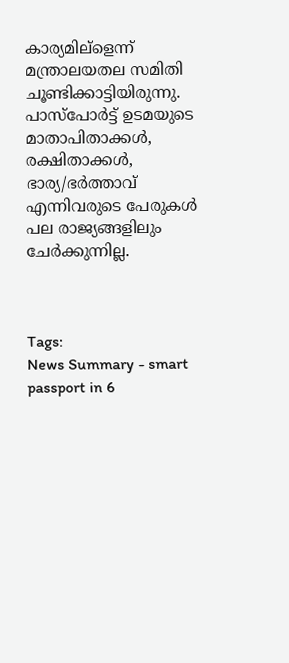കാര്യമില്ളെന്ന് മന്ത്രാലയതല സമിതി ചൂണ്ടിക്കാട്ടിയിരുന്നു. പാസ്പോര്‍ട്ട് ഉടമയുടെ മാതാപിതാക്കള്‍, രക്ഷിതാക്കള്‍, ഭാര്യ/ഭര്‍ത്താവ് എന്നിവരുടെ പേരുകള്‍ പല രാജ്യങ്ങളിലും ചേര്‍ക്കുന്നില്ല.



Tags:
News Summary - smart passport in 6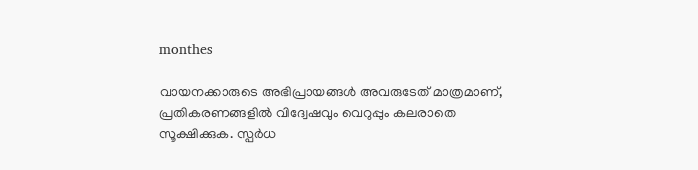monthes

വായനക്കാരുടെ അഭിപ്രായങ്ങള്‍ അവരുടേത് മാത്രമാണ്, പ്രതികരണങ്ങളിൽ വിദ്വേഷവും വെറുപ്പും കലരാതെ സൂക്ഷിക്കുക. സ്പർധ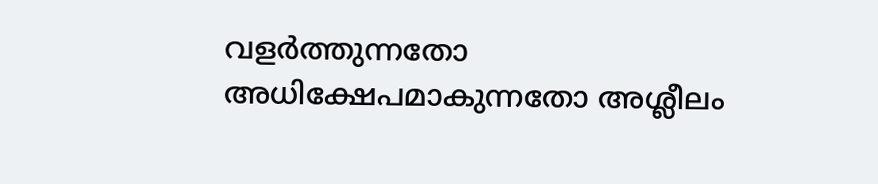വളർത്തുന്നതോ അധിക്ഷേപമാകുന്നതോ അശ്ലീലം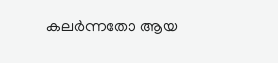കലർന്നതോ ആയ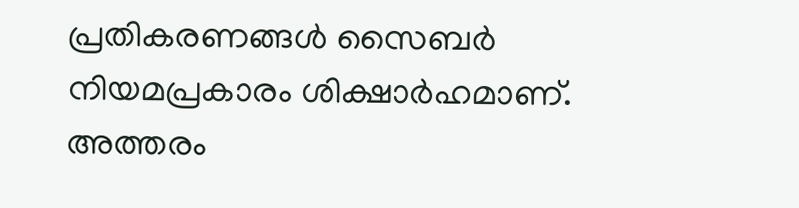പ്രതികരണങ്ങൾ സൈബർ നിയമപ്രകാരം ശിക്ഷാർഹമാണ്. അത്തരം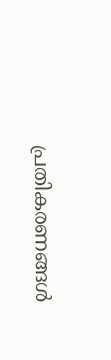പ്രതികരണങ്ങൾ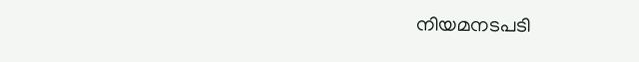നിയമനടപടി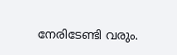നേരിടേണ്ടി വരും.